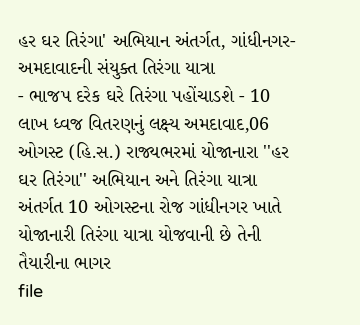હર ઘર તિરંગા' અભિયાન અંતર્ગત, ગાંધીનગર-અમદાવાદની સંયુક્ત તિરંગા યાત્રા
- ભાજપ દરેક ઘરે તિરંગા પહોંચાડશે - 10 લાખ ધ્વજ વિતરણનું લક્ષ્ય અમદાવાદ,06 ઓગસ્ટ (હિ.સ.) રાજ્યભરમાં યોજાનારા ''હર ઘર તિરંગા'' અભિયાન અને તિરંગા યાત્રા અંતર્ગત 10 ઓગસ્ટના રોજ ગાંધીનગર ખાતે યોજાનારી તિરંગા યાત્રા યોજવાની છે તેની તૈયારીના ભાગર
file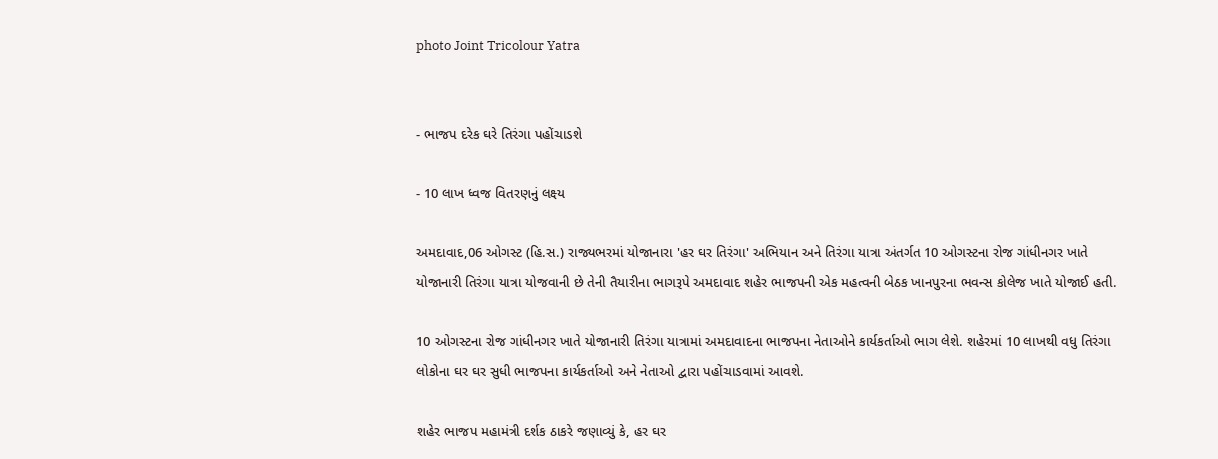photo Joint Tricolour Yatra


- ભાજપ દરેક ઘરે તિરંગા પહોંચાડશે

- 10 લાખ ધ્વજ વિતરણનું લક્ષ્ય

અમદાવાદ,06 ઓગસ્ટ (હિ.સ.) રાજ્યભરમાં યોજાનારા 'હર ઘર તિરંગા' અભિયાન અને તિરંગા યાત્રા અંતર્ગત 10 ઓગસ્ટના રોજ ગાંધીનગર ખાતે યોજાનારી તિરંગા યાત્રા યોજવાની છે તેની તૈયારીના ભાગરૂપે અમદાવાદ શહેર ભાજપની એક મહત્વની બેઠક ખાનપુરના ભવન્સ કોલેજ ખાતે યોજાઈ હતી.

10 ઓગસ્ટના રોજ ગાંધીનગર ખાતે યોજાનારી તિરંગા યાત્રામાં અમદાવાદના ભાજપના નેતાઓને કાર્યકર્તાઓ ભાગ લેશે. શહેરમાં 10 લાખથી વધુ તિરંગા લોકોના ઘર ઘર સુધી ભાજપના કાર્યકર્તાઓ અને નેતાઓ દ્વારા પહોંચાડવામાં આવશે.

શહેર ભાજપ મહામંત્રી દર્શક ઠાકરે જણાવ્યું કે, હર ઘર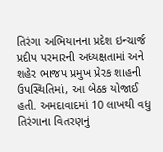તિરંગા અભિયાનના પ્રદેશ ઇન્ચાર્જ પ્રદીપ પરમારની અધ્યક્ષતામાં અને શહેર ભાજપ પ્રમુખ પ્રેરક શાહની ઉપસ્થિતિમાં, આ બેઠક યોજાઈ હતી. અમદાવાદમાં 10 લાખથી વધુ તિરંગાના વિતરણનું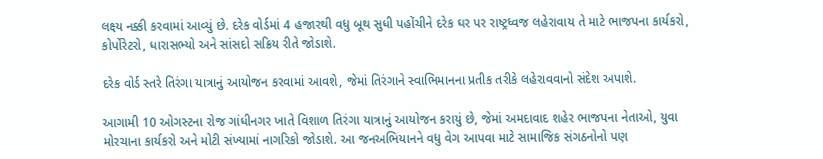લક્ષ્ય નક્કી કરવામાં આવ્યું છે. દરેક વોર્ડમાં 4 હજારથી વધુ બૂથ સુધી પહોંચીને દરેક ઘર પર રાષ્ટ્રધ્વજ લહેરાવાય તે માટે ભાજપના કાર્યકરો, કોર્પોરેટરો, ધારાસભ્યો અને સાંસદો સક્રિય રીતે જોડાશે.

દરેક વોર્ડ સ્તરે તિરંગા યાત્રાનું આયોજન કરવામાં આવશે, જેમાં તિરંગાને સ્વાભિમાનના પ્રતીક તરીકે લહેરાવવાનો સંદેશ અપાશે.

આગામી 10 ઓગસ્ટના રોજ ગાંધીનગર ખાતે વિશાળ તિરંગા યાત્રાનું આયોજન કરાયું છે, જેમાં અમદાવાદ શહેર ભાજપના નેતાઓ, યુવા મોરચાના કાર્યકરો અને મોટી સંખ્યામાં નાગરિકો જોડાશે. આ જનઅભિયાનને વધુ વેગ આપવા માટે સામાજિક સંગઠનોનો પણ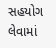સહયોગ લેવામાં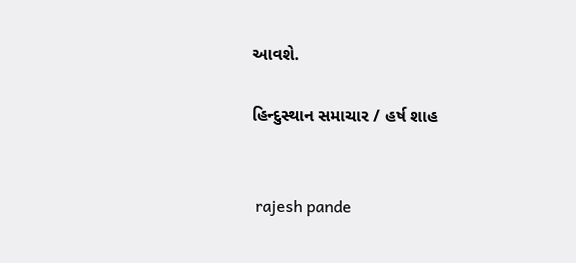આવશે.

હિન્દુસ્થાન સમાચાર / હર્ષ શાહ


 rajesh pande